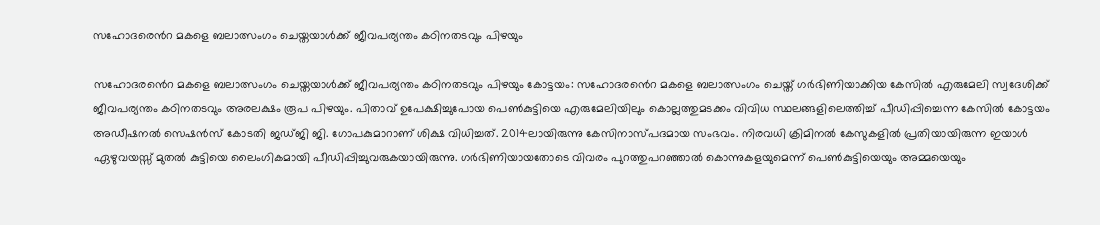സഹോദരെൻറ മകളെ ബലാത്സംഗം ചെയ്തയാൾക്ക് ജീവപര്യന്തം കഠിനതടവും പിഴയും

സഹോദരൻെറ മകളെ ബലാത്സംഗം ചെയ്തയാൾക്ക് ജീവപര്യന്തം കഠിനതടവും പിഴയും കോട്ടയം: സഹോദരൻെറ മകളെ ബലാത്സംഗം ചെയ്ത് ഗർഭിണിയാക്കിയ കേസിൽ എരുമേലി സ്വദേശിക്ക് ജീവപര്യന്തം കഠിനതടവും അരലക്ഷം രൂപ പിഴയും. പിതാവ് ഉപേക്ഷിച്ചുപോയ പെൺകുട്ടിയെ എരുമേലിയിലും കൊല്ലത്തുമടക്കം വിവിധ സ്ഥലങ്ങളിലെത്തിച്ച് പീഡിപ്പിച്ചെന്ന കേസിൽ കോട്ടയം അഡീഷനൽ സെഷൻസ് കോടതി ജഡ്ജി ജി. ഗോപകുമാറാണ് ശിക്ഷ വിധിച്ചത്. 2014ലായിരുന്നു കേസിനാസ്പദമായ സംഭവം. നിരവധി ക്രിമിനൽ കേസുകളിൽ പ്രതിയായിരുന്ന ഇയാൾ ഏഴുവയസ്സ് മുതൽ കുട്ടിയെ ലൈംഗികമായി പീഡിപ്പിച്ചുവരുകയായിരുന്നു. ഗർഭിണിയായതോടെ വിവരം പുറത്തുപറഞ്ഞാൽ കൊന്നുകളയുമെന്ന് പെൺകുട്ടിയെയും അമ്മയെയും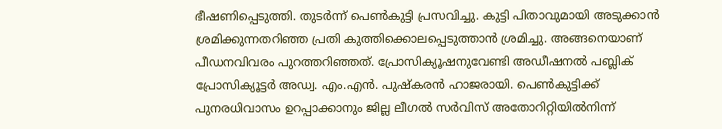ഭീഷണിപ്പെടുത്തി. തുടർന്ന് പെൺകുട്ടി പ്രസവിച്ചു. കുട്ടി പിതാവുമായി അടുക്കാൻ ശ്രമിക്കുന്നതറിഞ്ഞ പ്രതി കുത്തിക്കൊലപ്പെടുത്താൻ ശ്രമിച്ചു. അങ്ങനെയാണ് പീഡനവിവരം പുറത്തറിഞ്ഞത്. പ്രോസിക്യൂഷനുവേണ്ടി അഡീഷനൽ പബ്ലിക് പ്രോസിക്യൂട്ടർ അഡ്വ. എം.എൻ. പുഷ്‌കരൻ ഹാജരായി. പെൺകുട്ടിക്ക് പുനരധിവാസം ഉറപ്പാക്കാനും ജില്ല ലീഗൽ സർവിസ് അതോറിറ്റിയിൽനിന്ന്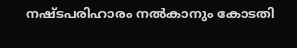നഷ്ടപരിഹാരം നൽകാനും കോടതി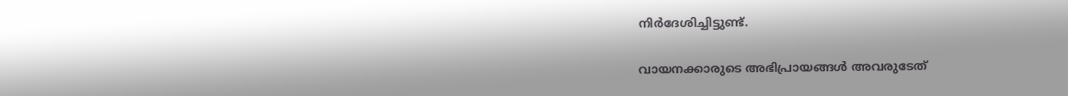നിർദേശിച്ചിട്ടുണ്ട്.

വായനക്കാരുടെ അഭിപ്രായങ്ങള്‍ അവരുടേത്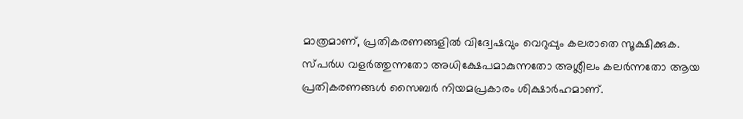മാത്രമാണ്, പ്രതികരണങ്ങളിൽ വിദ്വേഷവും വെറുപ്പും കലരാതെ സൂക്ഷിക്കുക. സ്പർധ വളർത്തുന്നതോ അധിക്ഷേപമാകുന്നതോ അശ്ലീലം കലർന്നതോ ആയ പ്രതികരണങ്ങൾ സൈബർ നിയമപ്രകാരം ശിക്ഷാർഹമാണ്.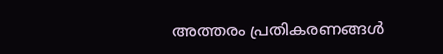അത്തരം പ്രതികരണങ്ങൾ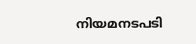നിയമനടപടി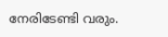നേരിടേണ്ടി വരും.